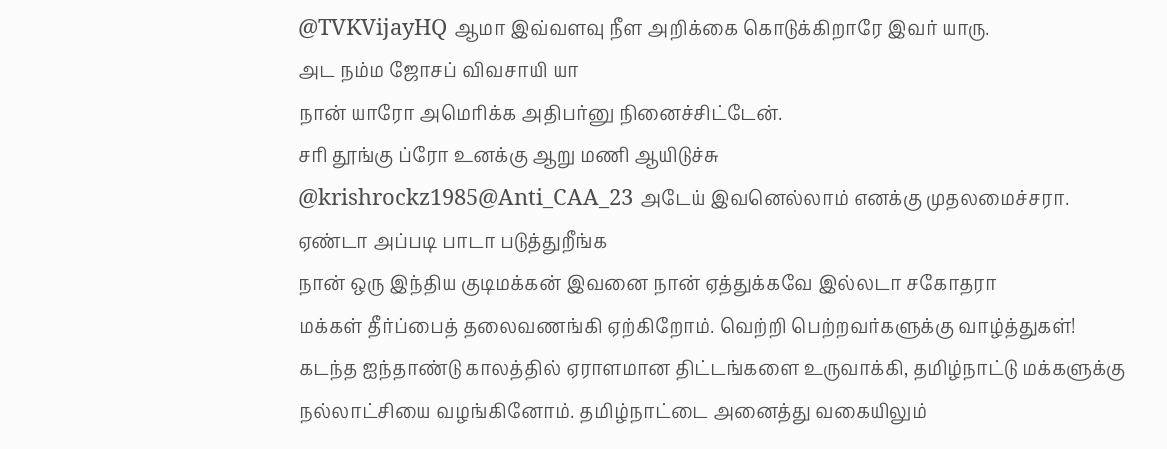@TVKVijayHQ ஆமா இவ்வளவு நீள அறிக்கை கொடுக்கிறாரே இவர் யாரு.
அட நம்ம ஜோசப் விவசாயி யா
நான் யாரோ அமெரிக்க அதிபர்னு நினைச்சிட்டேன்.
சரி தூங்கு ப்ரோ உனக்கு ஆறு மணி ஆயிடுச்சு
@krishrockz1985@Anti_CAA_23 அடேய் இவனெல்லாம் எனக்கு முதலமைச்சரா.
ஏண்டா அப்படி பாடா படுத்துறீங்க
நான் ஒரு இந்திய குடிமக்கன் இவனை நான் ஏத்துக்கவே இல்லடா சகோதரா
மக்கள் தீர்ப்பைத் தலைவணங்கி ஏற்கிறோம். வெற்றி பெற்றவர்களுக்கு வாழ்த்துகள்!
கடந்த ஐந்தாண்டு காலத்தில் ஏராளமான திட்டங்களை உருவாக்கி, தமிழ்நாட்டு மக்களுக்கு நல்லாட்சியை வழங்கினோம். தமிழ்நாட்டை அனைத்து வகையிலும்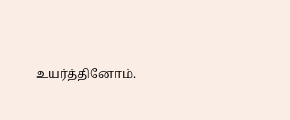உயர்த்தினோம்.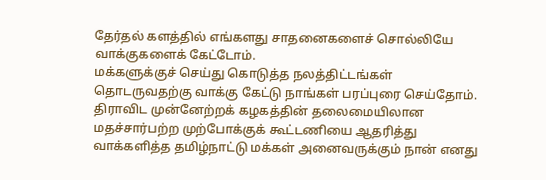தேர்தல் களத்தில் எங்களது சாதனைகளைச் சொல்லியே வாக்குகளைக் கேட்டோம்.
மக்களுக்குச் செய்து கொடுத்த நலத்திட்டங்கள் தொடருவதற்கு வாக்கு கேட்டு நாங்கள் பரப்புரை செய்தோம்.
திராவிட முன்னேற்றக் கழகத்தின் தலைமையிலான மதச்சார்பற்ற முற்போக்குக் கூட்டணியை ஆதரித்து வாக்களித்த தமிழ்நாட்டு மக்கள் அனைவருக்கும் நான் எனது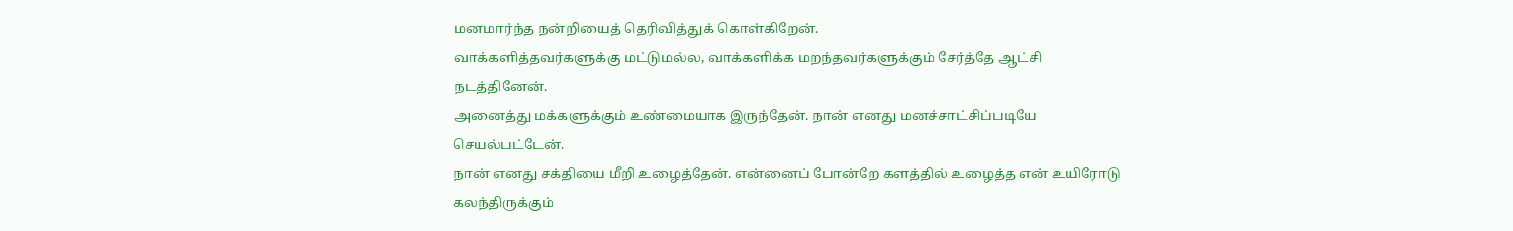மனமார்ந்த நன்றியைத் தெரிவித்துக் கொள்கிறேன்.
வாக்களித்தவர்களுக்கு மட்டுமல்ல, வாக்களிக்க மறந்தவர்களுக்கும் சேர்த்தே ஆட்சி நடத்தினேன்.
அனைத்து மக்களுக்கும் உண்மையாக இருந்தேன். நான் எனது மனச்சாட்சிப்படியே செயல்பட்டேன்.
நான் எனது சக்தியை மீறி உழைத்தேன். என்னைப் போன்றே களத்தில் உழைத்த என் உயிரோடு கலந்திருக்கும்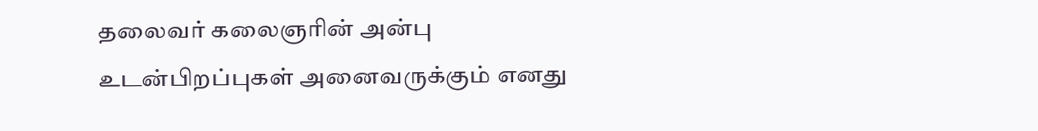தலைவர் கலைஞரின் அன்பு உடன்பிறப்புகள் அனைவருக்கும் எனது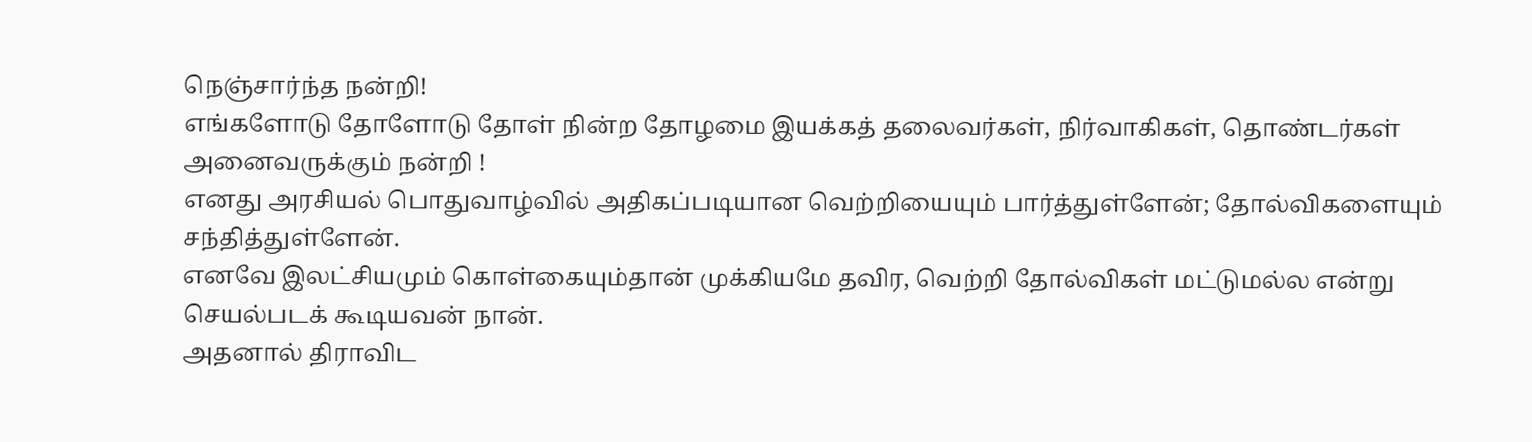நெஞ்சார்ந்த நன்றி!
எங்களோடு தோளோடு தோள் நின்ற தோழமை இயக்கத் தலைவர்கள், நிர்வாகிகள், தொண்டர்கள்
அனைவருக்கும் நன்றி !
எனது அரசியல் பொதுவாழ்வில் அதிகப்படியான வெற்றியையும் பார்த்துள்ளேன்; தோல்விகளையும் சந்தித்துள்ளேன்.
எனவே இலட்சியமும் கொள்கையும்தான் முக்கியமே தவிர, வெற்றி தோல்விகள் மட்டுமல்ல என்று செயல்படக் கூடியவன் நான்.
அதனால் திராவிட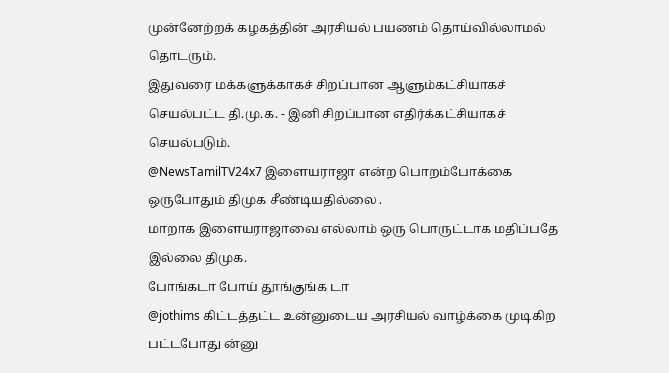முன்னேற்றக் கழகத்தின் அரசியல் பயணம் தொய்வில்லாமல் தொடரும்.
இதுவரை மக்களுக்காகச் சிறப்பான ஆளும்கட்சியாகச் செயல்பட்ட தி.மு.க. - இனி சிறப்பான எதிர்க்கட்சியாகச் செயல்படும்.
@NewsTamilTV24x7 இளையராஜா என்ற பொறம்போக்கை ஒருபோதும் திமுக சீண்டியதில்லை .
மாறாக இளையராஜாவை எல்லாம் ஒரு பொருட்டாக மதிப்பதே இல்லை திமுக.
போங்கடா போய் தூங்குங்க டா
@jothims கிட்டத்தட்ட உன்னுடைய அரசியல் வாழ்க்கை முடிகிற பட்டபோது ன்னு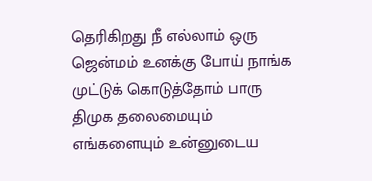தெரிகிறது நீ எல்லாம் ஒரு ஜென்மம் உனக்கு போய் நாங்க முட்டுக் கொடுத்தோம் பாரு திமுக தலைமையும் எங்களையும் உன்னுடைய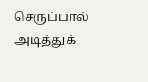செருப்பால் அடித்துக்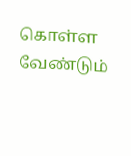கொள்ள வேண்டும்